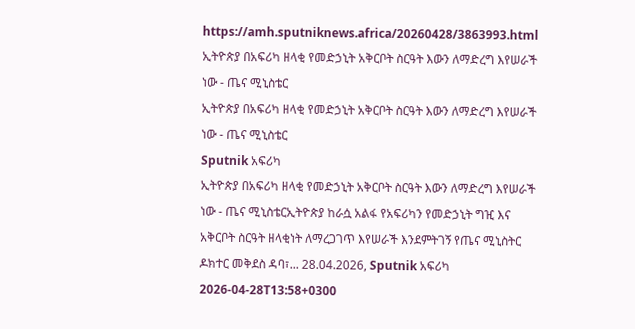https://amh.sputniknews.africa/20260428/3863993.html
ኢትዮጵያ በአፍሪካ ዘላቂ የመድኃኒት አቅርቦት ስርዓት እውን ለማድረግ እየሠራች ነው - ጤና ሚኒስቴር
ኢትዮጵያ በአፍሪካ ዘላቂ የመድኃኒት አቅርቦት ስርዓት እውን ለማድረግ እየሠራች ነው - ጤና ሚኒስቴር
Sputnik አፍሪካ
ኢትዮጵያ በአፍሪካ ዘላቂ የመድኃኒት አቅርቦት ስርዓት እውን ለማድረግ እየሠራች ነው - ጤና ሚኒስቴርኢትዮጵያ ከራሷ አልፋ የአፍሪካን የመድኃኒት ግዢ እና አቅርቦት ስርዓት ዘላቂነት ለማረጋገጥ እየሠራች እንደምትገኝ የጤና ሚኒስትር ዶክተር መቅደስ ዳባ፣... 28.04.2026, Sputnik አፍሪካ
2026-04-28T13:58+0300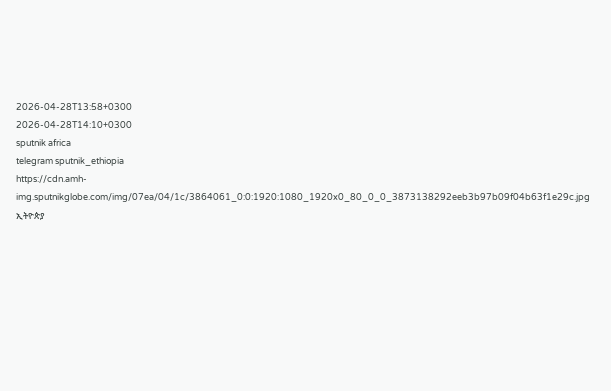2026-04-28T13:58+0300
2026-04-28T14:10+0300
sputnik africa
telegram sputnik_ethiopia
https://cdn.amh-img.sputnikglobe.com/img/07ea/04/1c/3864061_0:0:1920:1080_1920x0_80_0_0_3873138292eeb3b97b09f04b63f1e29c.jpg
ኢትዮጵያ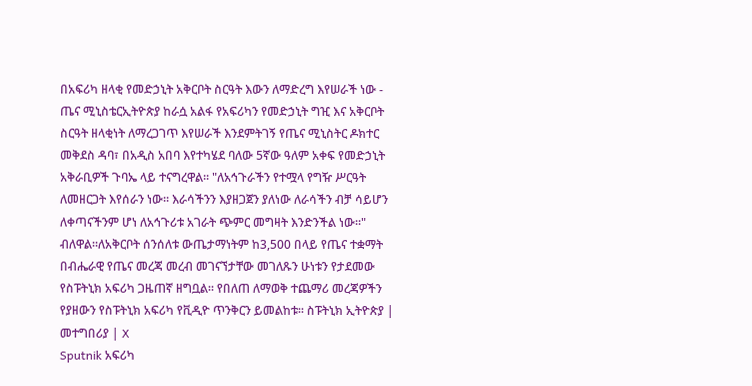በአፍሪካ ዘላቂ የመድኃኒት አቅርቦት ስርዓት እውን ለማድረግ እየሠራች ነው - ጤና ሚኒስቴርኢትዮጵያ ከራሷ አልፋ የአፍሪካን የመድኃኒት ግዢ እና አቅርቦት ስርዓት ዘላቂነት ለማረጋገጥ እየሠራች እንደምትገኝ የጤና ሚኒስትር ዶክተር መቅደስ ዳባ፣ በአዲስ አበባ እየተካሄደ ባለው 5ኛው ዓለም አቀፍ የመድኃኒት አቅራቢዎች ጉባኤ ላይ ተናግረዋል፡፡ "ለአኅጉራችን የተሟላ የግዥ ሥርዓት ለመዘርጋት እየሰራን ነው። እራሳችንን እያዘጋጀን ያለነው ለራሳችን ብቻ ሳይሆን ለቀጣናችንም ሆነ ለአኅጉሪቱ አገራት ጭምር መግዛት እንድንችል ነው።" ብለዋል።ለአቅርቦት ሰንሰለቱ ውጤታማነትም ከ3,500 በላይ የጤና ተቋማት በብሔራዊ የጤና መረጃ መረብ መገናኘታቸው መገለጹን ሁነቱን የታደመው የስፑትኒክ አፍሪካ ጋዜጠኛ ዘግቧል። የበለጠ ለማወቅ ተጨማሪ መረጃዎችን የያዘውን የስፑትኒክ አፍሪካ የቪዲዮ ጥንቅርን ይመልከቱ፡፡ ስፑትኒክ ኢትዮጵያ | መተግበሪያ | X
Sputnik አፍሪካ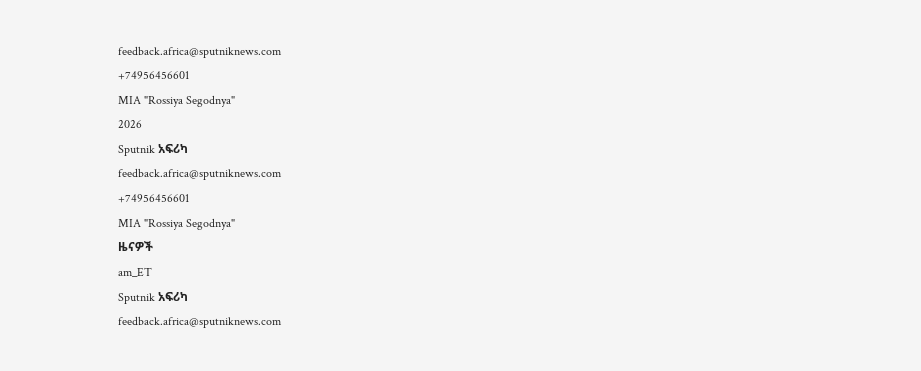feedback.africa@sputniknews.com
+74956456601
MIA "Rossiya Segodnya"
2026
Sputnik አፍሪካ
feedback.africa@sputniknews.com
+74956456601
MIA "Rossiya Segodnya"
ዜናዎች
am_ET
Sputnik አፍሪካ
feedback.africa@sputniknews.com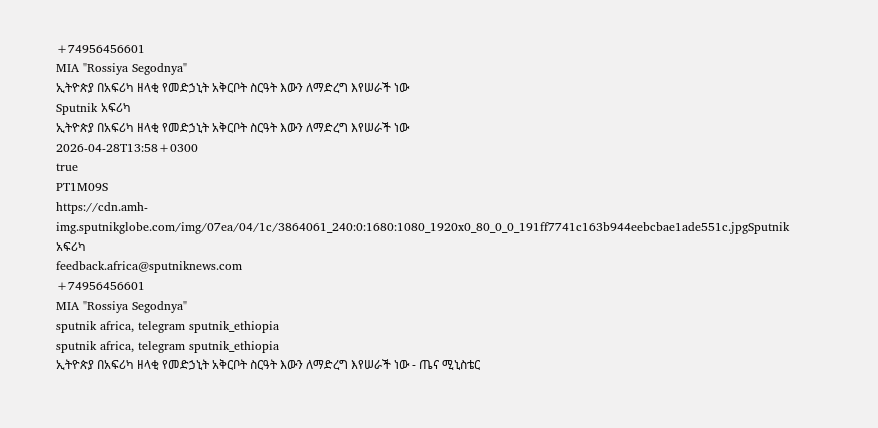+74956456601
MIA "Rossiya Segodnya"
ኢትዮጵያ በአፍሪካ ዘላቂ የመድኃኒት አቅርቦት ስርዓት እውን ለማድረግ እየሠራች ነው
Sputnik አፍሪካ
ኢትዮጵያ በአፍሪካ ዘላቂ የመድኃኒት አቅርቦት ስርዓት እውን ለማድረግ እየሠራች ነው
2026-04-28T13:58+0300
true
PT1M09S
https://cdn.amh-img.sputnikglobe.com/img/07ea/04/1c/3864061_240:0:1680:1080_1920x0_80_0_0_191ff7741c163b944eebcbae1ade551c.jpgSputnik አፍሪካ
feedback.africa@sputniknews.com
+74956456601
MIA "Rossiya Segodnya"
sputnik africa, telegram sputnik_ethiopia
sputnik africa, telegram sputnik_ethiopia
ኢትዮጵያ በአፍሪካ ዘላቂ የመድኃኒት አቅርቦት ስርዓት እውን ለማድረግ እየሠራች ነው - ጤና ሚኒስቴር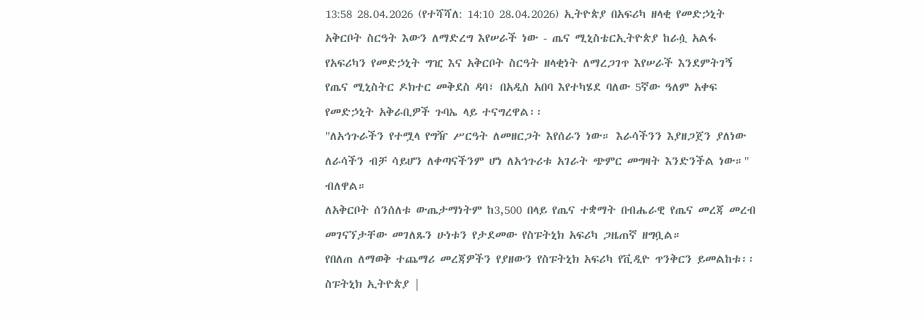13:58 28.04.2026 (የተሻሻለ: 14:10 28.04.2026) ኢትዮጵያ በአፍሪካ ዘላቂ የመድኃኒት አቅርቦት ስርዓት እውን ለማድረግ እየሠራች ነው - ጤና ሚኒስቴርኢትዮጵያ ከራሷ አልፋ የአፍሪካን የመድኃኒት ግዢ እና አቅርቦት ስርዓት ዘላቂነት ለማረጋገጥ እየሠራች እንደምትገኝ የጤና ሚኒስትር ዶክተር መቅደስ ዳባ፣ በአዲስ አበባ እየተካሄደ ባለው 5ኛው ዓለም አቀፍ የመድኃኒት አቅራቢዎች ጉባኤ ላይ ተናግረዋል፡፡
"ለአኅጉራችን የተሟላ የግዥ ሥርዓት ለመዘርጋት እየሰራን ነው። እራሳችንን እያዘጋጀን ያለነው ለራሳችን ብቻ ሳይሆን ለቀጣናችንም ሆነ ለአኅጉሪቱ አገራት ጭምር መግዛት እንድንችል ነው።" ብለዋል።
ለአቅርቦት ሰንሰለቱ ውጤታማነትም ከ3,500 በላይ የጤና ተቋማት በብሔራዊ የጤና መረጃ መረብ መገናኘታቸው መገለጹን ሁነቱን የታደመው የስፑትኒክ አፍሪካ ጋዜጠኛ ዘግቧል።
የበለጠ ለማወቅ ተጨማሪ መረጃዎችን የያዘውን የስፑትኒክ አፍሪካ የቪዲዮ ጥንቅርን ይመልከቱ፡፡ ስፑትኒክ ኢትዮጵያ |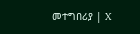መተግበሪያ | X